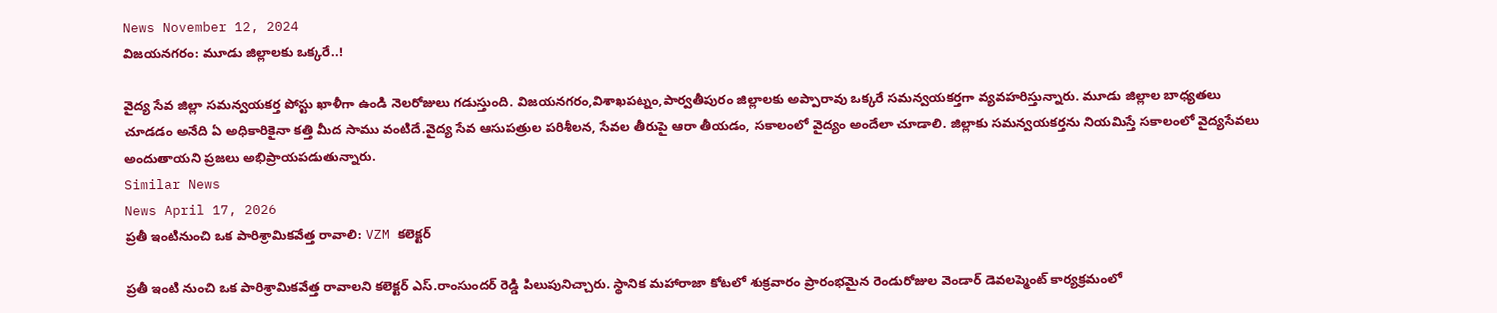News November 12, 2024
విజయనగరం: మూడు జిల్లాలకు ఒక్కరే..!

వైద్య సేవ జిల్లా సమన్వయకర్త పోస్టు ఖాళీగా ఉండి నెలరోజులు గడుస్తుంది. విజయనగరం,విశాఖపట్నం,పార్వతీపురం జిల్లాలకు అప్పారావు ఒక్కరే సమన్వయకర్తగా వ్యవహరిస్తున్నారు. మూడు జిల్లాల బాధ్యతలు చూడడం అనేది ఏ అధికారికైనా కత్తి మీద సాము వంటిదే.వైద్య సేవ ఆసుపత్రుల పరిశీలన, సేవల తీరుపై ఆరా తీయడం, సకాలంలో వైద్యం అందేలా చూడాలి. జిల్లాకు సమన్వయకర్తను నియమిస్తే సకాలంలో వైద్యసేవలు అందుతాయని ప్రజలు అభిప్రాయపడుతున్నారు.
Similar News
News April 17, 2026
ప్రతీ ఇంటినుంచి ఒక పారిశ్రామికవేత్త రావాలి: VZM కలెక్టర్

ప్రతీ ఇంటి నుంచి ఒక పారిశ్రామికవేత్త రావాలని కలెక్టర్ ఎస్.రాంసుందర్ రెడ్డి పిలుపునిచ్చారు. స్థానిక మహారాజా కోటలో శుక్రవారం ప్రారంభమైన రెండురోజుల వెండార్ డెవలప్మెంట్ కార్యక్రమంలో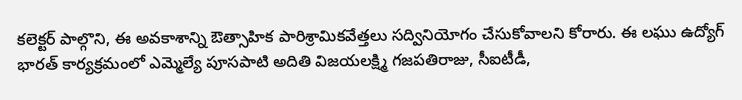కలెక్టర్ పాల్గొని, ఈ అవకాశాన్ని ఔత్సాహిక పారిశ్రామికవేత్తలు సద్వినియోగం చేసుకోవాలని కోరారు. ఈ లఘు ఉద్యోగ్ భారత్ కార్యక్రమంలో ఎమ్మెల్యే పూసపాటి అదితి విజయలక్ష్మి గజపతిరాజు, సీఐటీడీ,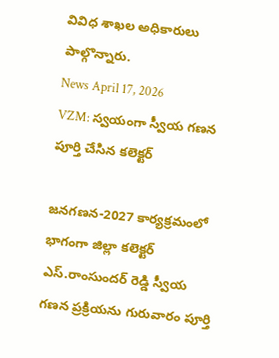వివిధ శాఖల అధికారులు పాల్గొన్నారు.
News April 17, 2026
VZM: స్వయంగా స్వీయ గణన పూర్తి చేసిన కలెక్టర్

జనగణన-2027 కార్యక్రమంలో భాగంగా జిల్లా కలెక్టర్ ఎస్.రాంసుందర్ రెడ్డి స్వీయ గణన ప్రక్రియను గురువారం పూర్తి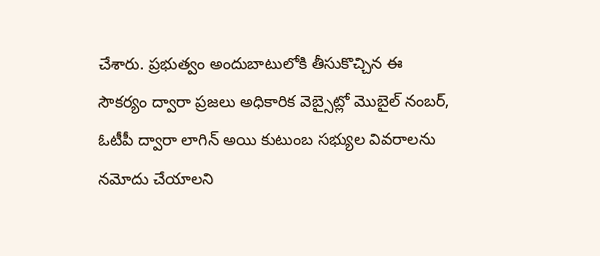చేశారు. ప్రభుత్వం అందుబాటులోకి తీసుకొచ్చిన ఈ సౌకర్యం ద్వారా ప్రజలు అధికారిక వెబ్సైట్లో మొబైల్ నంబర్, ఓటీపీ ద్వారా లాగిన్ అయి కుటుంబ సభ్యుల వివరాలను నమోదు చేయాలని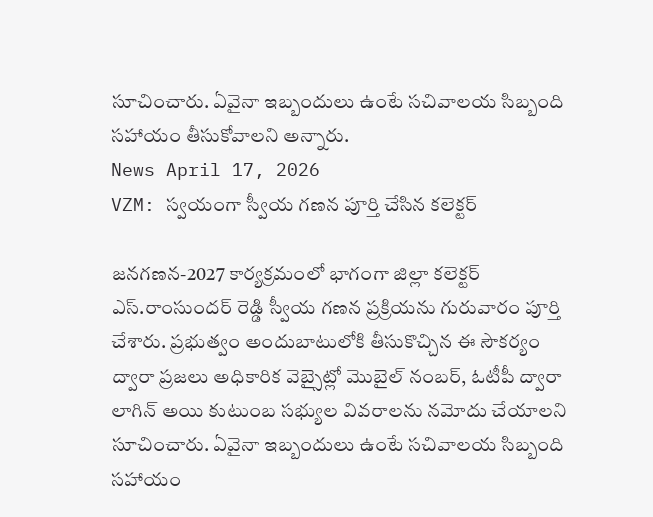సూచించారు. ఏవైనా ఇబ్బందులు ఉంటే సచివాలయ సిబ్బంది సహాయం తీసుకోవాలని అన్నారు.
News April 17, 2026
VZM: స్వయంగా స్వీయ గణన పూర్తి చేసిన కలెక్టర్

జనగణన-2027 కార్యక్రమంలో భాగంగా జిల్లా కలెక్టర్ ఎస్.రాంసుందర్ రెడ్డి స్వీయ గణన ప్రక్రియను గురువారం పూర్తి చేశారు. ప్రభుత్వం అందుబాటులోకి తీసుకొచ్చిన ఈ సౌకర్యం ద్వారా ప్రజలు అధికారిక వెబ్సైట్లో మొబైల్ నంబర్, ఓటీపీ ద్వారా లాగిన్ అయి కుటుంబ సభ్యుల వివరాలను నమోదు చేయాలని సూచించారు. ఏవైనా ఇబ్బందులు ఉంటే సచివాలయ సిబ్బంది సహాయం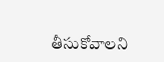తీసుకోవాలని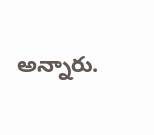అన్నారు.